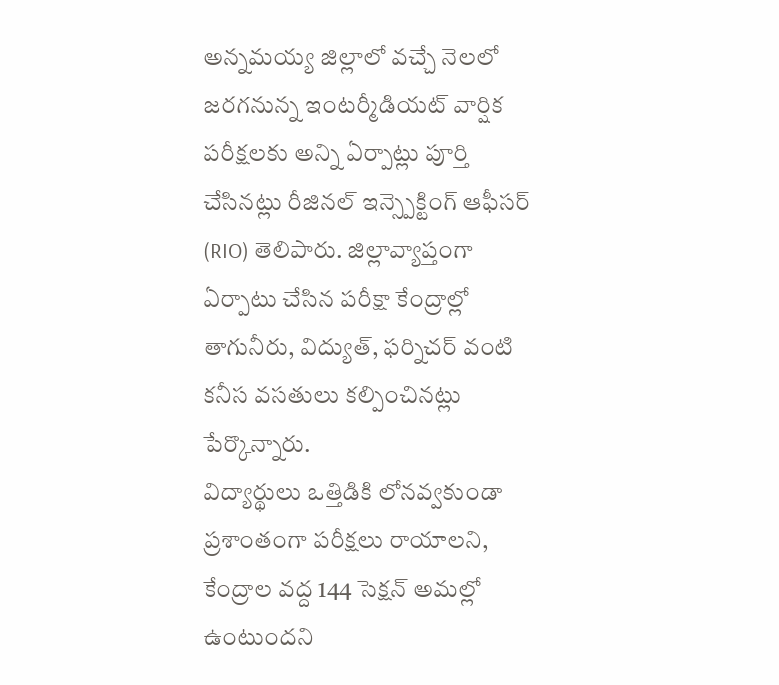అన్నమయ్య జిల్లాలో వచ్చే నెలలో జరగనున్న ఇంటర్మీడియట్ వార్షిక పరీక్షలకు అన్ని ఏర్పాట్లు పూర్తి చేసినట్లు రీజినల్ ఇన్స్పెక్టింగ్ ఆఫీసర్ (RIO) తెలిపారు. జిల్లావ్యాప్తంగా ఏర్పాటు చేసిన పరీక్షా కేంద్రాల్లో తాగునీరు, విద్యుత్, ఫర్నిచర్ వంటి కనీస వసతులు కల్పించినట్లు పేర్కొన్నారు.
విద్యార్థులు ఒత్తిడికి లోనవ్వకుండా ప్రశాంతంగా పరీక్షలు రాయాలని, కేంద్రాల వద్ద 144 సెక్షన్ అమల్లో ఉంటుందని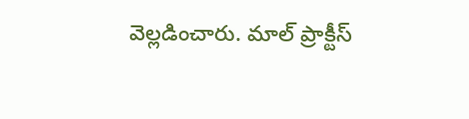వెల్లడించారు. మాల్ ప్రాక్టీస్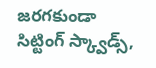జరగకుండా సిట్టింగ్ స్క్వాడ్స్,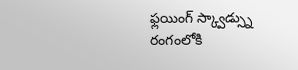ఫ్లయింగ్ స్క్వాడ్స్ను రంగంలోకి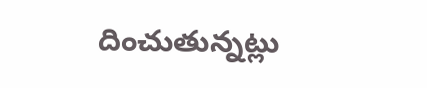దించుతున్నట్లు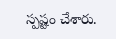స్పష్టం చేశారు.